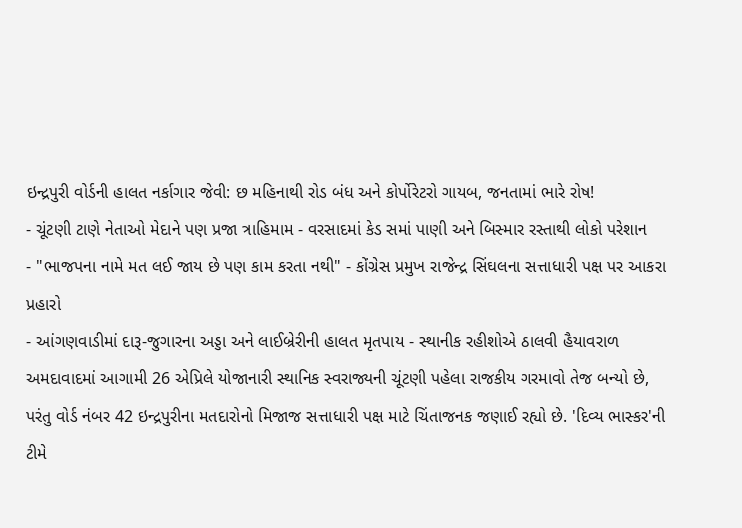ઇન્દ્રપુરી વોર્ડની હાલત નર્કાગાર જેવી: છ મહિનાથી રોડ બંધ અને કોર્પોરેટરો ગાયબ, જનતામાં ભારે રોષ!
- ચૂંટણી ટાણે નેતાઓ મેદાને પણ પ્રજા ત્રાહિમામ - વરસાદમાં કેડ સમાં પાણી અને બિસ્માર રસ્તાથી લોકો પરેશાન
- "ભાજપના નામે મત લઈ જાય છે પણ કામ કરતા નથી" - કોંગ્રેસ પ્રમુખ રાજેન્દ્ર સિંઘલના સત્તાધારી પક્ષ પર આકરા પ્રહારો
- આંગણવાડીમાં દારૂ-જુગારના અડ્ડા અને લાઈબ્રેરીની હાલત મૃતપાય - સ્થાનીક રહીશોએ ઠાલવી હૈયાવરાળ
અમદાવાદમાં આગામી 26 એપ્રિલે યોજાનારી સ્થાનિક સ્વરાજ્યની ચૂંટણી પહેલા રાજકીય ગરમાવો તેજ બન્યો છે, પરંતુ વોર્ડ નંબર 42 ઇન્દ્રપુરીના મતદારોનો મિજાજ સત્તાધારી પક્ષ માટે ચિંતાજનક જણાઈ રહ્યો છે. 'દિવ્ય ભાસ્કર'ની ટીમે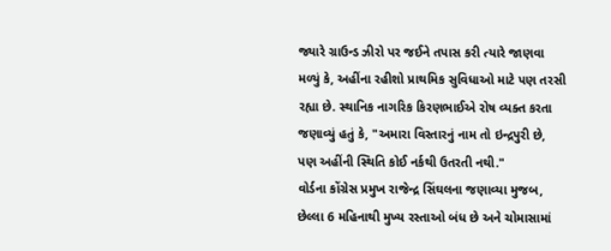જ્યારે ગ્રાઉન્ડ ઝીરો પર જઈને તપાસ કરી ત્યારે જાણવા મળ્યું કે, અહીંના રહીશો પ્રાથમિક સુવિધાઓ માટે પણ તરસી રહ્યા છે. સ્થાનિક નાગરિક કિરણભાઈએ રોષ વ્યક્ત કરતા જણાવ્યું હતું કે, "અમારા વિસ્તારનું નામ તો ઇન્દ્રપુરી છે, પણ અહીંની સ્થિતિ કોઈ નર્કથી ઉતરતી નથી."
વોર્ડના કોંગ્રેસ પ્રમુખ રાજેન્દ્ર સિંઘલના જણાવ્યા મુજબ, છેલ્લા 6 મહિનાથી મુખ્ય રસ્તાઓ બંધ છે અને ચોમાસામાં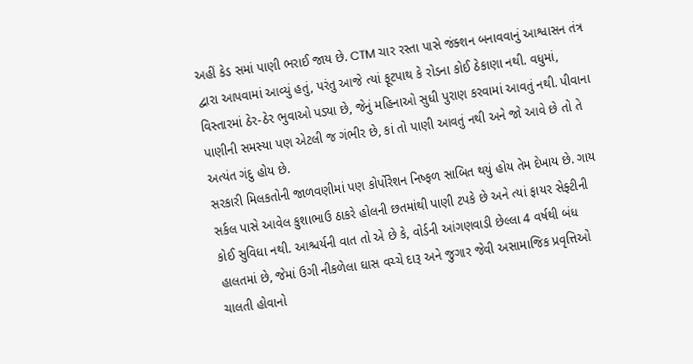અહીં કેડ સમાં પાણી ભરાઈ જાય છે. CTM ચાર રસ્તા પાસે જંક્શન બનાવવાનું આશ્વાસન તંત્ર દ્વારા આપવામાં આવ્યું હતું, પરંતુ આજે ત્યાં ફૂટપાથ કે રોડના કોઈ ઠેકાણા નથી. વધુમાં, વિસ્તારમાં ઠેર-ઠેર ભુવાઓ પડ્યા છે, જેનું મહિનાઓ સુધી પુરાણ કરવામાં આવતું નથી. પીવાના પાણીની સમસ્યા પણ એટલી જ ગંભીર છે, કાં તો પાણી આવતું નથી અને જો આવે છે તો તે અત્યંત ગંદુ હોય છે.
સરકારી મિલકતોની જાળવણીમાં પણ કોર્પોરેશન નિષ્ફળ સાબિત થયું હોય તેમ દેખાય છે. ગાય સર્કલ પાસે આવેલ કુશાભાઉ ઠાકરે હોલની છતમાંથી પાણી ટપકે છે અને ત્યાં ફાયર સેફ્ટીની કોઈ સુવિધા નથી. આશ્ચર્યની વાત તો એ છે કે, વોર્ડની આંગણવાડી છેલ્લા 4 વર્ષથી બંધ હાલતમાં છે, જેમાં ઉગી નીકળેલા ઘાસ વચ્ચે દારૂ અને જુગાર જેવી અસામાજિક પ્રવૃત્તિઓ ચાલતી હોવાનો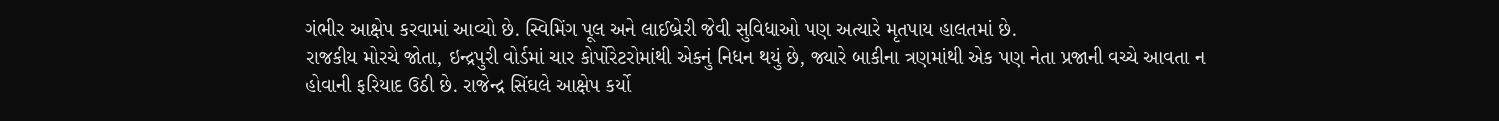ગંભીર આક્ષેપ કરવામાં આવ્યો છે. સ્વિમિંગ પૂલ અને લાઈબ્રેરી જેવી સુવિધાઓ પણ અત્યારે મૃતપાય હાલતમાં છે.
રાજકીય મોરચે જોતા, ઇન્દ્રપુરી વોર્ડમાં ચાર કોર્પોરેટરોમાંથી એકનું નિધન થયું છે, જ્યારે બાકીના ત્રણમાંથી એક પણ નેતા પ્રજાની વચ્ચે આવતા ન હોવાની ફરિયાદ ઉઠી છે. રાજેન્દ્ર સિંઘલે આક્ષેપ કર્યો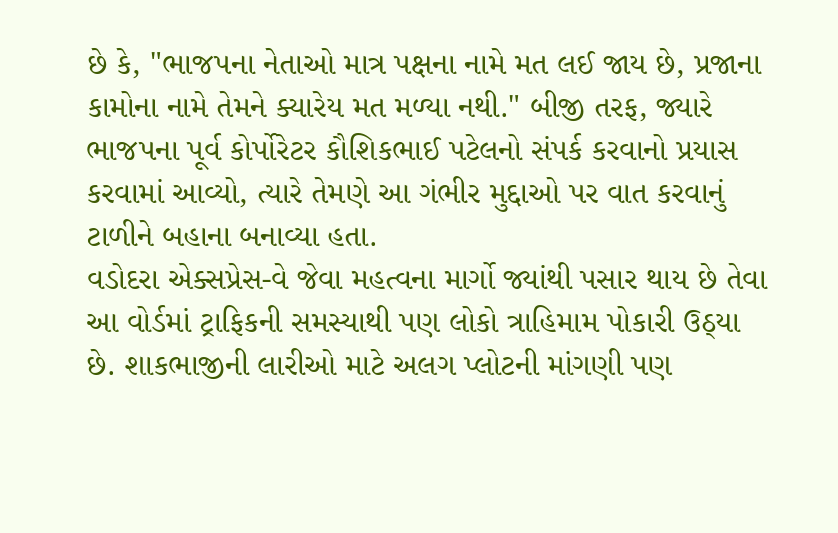છે કે, "ભાજપના નેતાઓ માત્ર પક્ષના નામે મત લઈ જાય છે, પ્રજાના કામોના નામે તેમને ક્યારેય મત મળ્યા નથી." બીજી તરફ, જ્યારે ભાજપના પૂર્વ કોર્પોરેટર કૌશિકભાઈ પટેલનો સંપર્ક કરવાનો પ્રયાસ કરવામાં આવ્યો, ત્યારે તેમણે આ ગંભીર મુદ્દાઓ પર વાત કરવાનું ટાળીને બહાના બનાવ્યા હતા.
વડોદરા એક્સપ્રેસ-વે જેવા મહત્વના માર્ગો જ્યાંથી પસાર થાય છે તેવા આ વોર્ડમાં ટ્રાફિકની સમસ્યાથી પણ લોકો ત્રાહિમામ પોકારી ઉઠ્યા છે. શાકભાજીની લારીઓ માટે અલગ પ્લોટની માંગણી પણ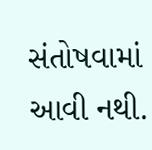સંતોષવામાં આવી નથી.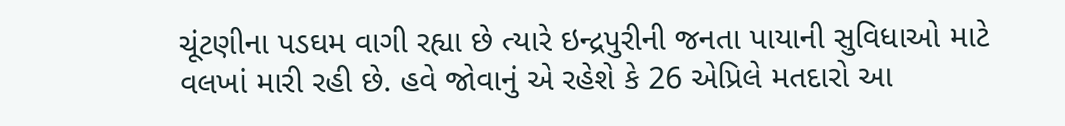ચૂંટણીના પડઘમ વાગી રહ્યા છે ત્યારે ઇન્દ્રપુરીની જનતા પાયાની સુવિધાઓ માટે વલખાં મારી રહી છે. હવે જોવાનું એ રહેશે કે 26 એપ્રિલે મતદારો આ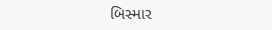બિસ્માર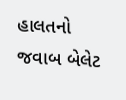હાલતનો જવાબ બેલેટ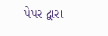પેપર દ્વારા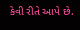કેવી રીતે આપે છે.